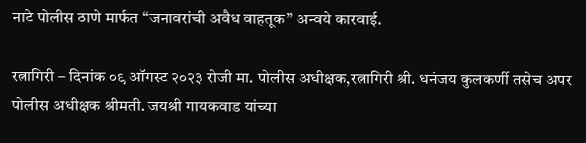नाटे पोलीस ठाणे मार्फत “जनावरांची अवैध वाहतूक” अन्वये कारवाई.

रत्नागिरी – दिनांक ०९ ऑगस्ट २०२३ रोजी मा. पोलीस अधीक्षक,रत्नागिरी श्री. धनंजय कुलकर्णी तसेच अपर पोलीस अधीक्षक श्रीमती. जयश्री गायकवाड यांच्या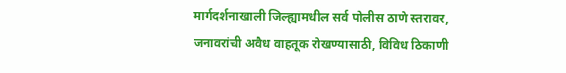मार्गदर्शनाखाली जिल्ह्यामधील सर्व पोलीस ठाणे स्तरावर, जनावरांची अवैध वाहतूक रोखण्यासाठी, विविध ठिकाणी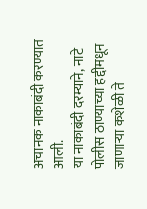अचानक नाकाबंदी करण्यात आली.
या नाकाबंदी दरम्याने, नाटे पोलीस ठाण्याच्या हद्दीमधून जाणाऱ्या कशेळी ते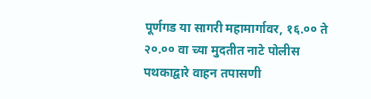पूर्णगड या सागरी महामार्गावर, १६.०० ते २०.०० वा च्या मुदतीत नाटे पोलीस पथकाद्वारे वाहन तपासणी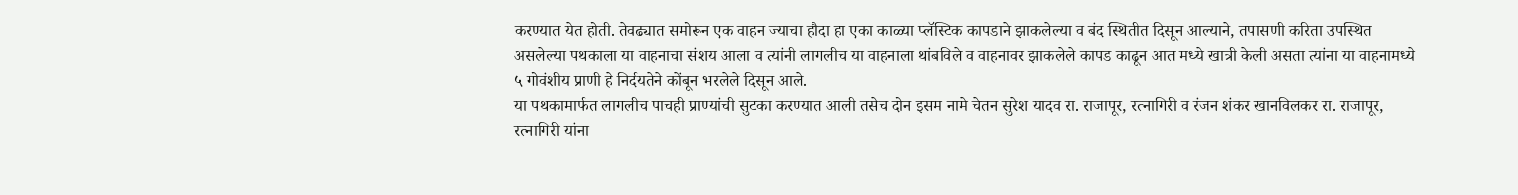करण्यात येत होती. तेवढ्यात समोरून एक वाहन ज्याचा हौदा हा एका काळ्या प्लॅस्टिक कापडाने झाकलेल्या व बंद स्थितीत दिसून आल्याने, तपासणी करिता उपस्थित असलेल्या पथकाला या वाहनाचा संशय आला व त्यांनी लागलीच या वाहनाला थांबविले व वाहनावर झाकलेले कापड काढून आत मध्ये खात्री केली असता त्यांना या वाहनामध्ये ५ गोवंशीय प्राणी हे निर्दयतेने कोंबून भरलेले दिसून आले.
या पथकामार्फत लागलीच पाचही प्राण्यांची सुटका करण्यात आली तसेच दोन इसम नामे चेतन सुरेश यादव रा. राजापूर, रत्नागिरी व रंजन शंकर खानविलकर रा. राजापूर, रत्नागिरी यांना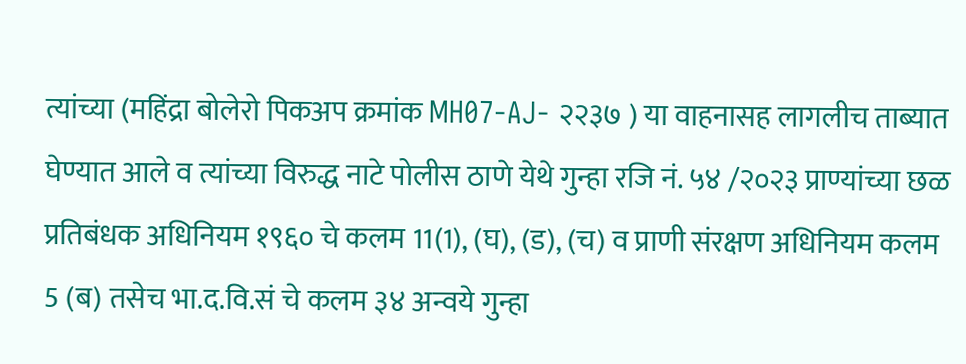त्यांच्या (महिंद्रा बोलेरो पिकअप क्रमांक MH07-AJ- २२३७ ) या वाहनासह लागलीच ताब्यात घेण्यात आले व त्यांच्या विरुद्ध नाटे पोलीस ठाणे येथे गुन्हा रजि नं. ५४ /२०२३ प्राण्यांच्या छळ प्रतिबंधक अधिनियम १९६० चे कलम 11(1), (घ), (ड), (च) व प्राणी संरक्षण अधिनियम कलम 5 (ब) तसेच भा.द.वि.सं चे कलम ३४ अन्वये गुन्हा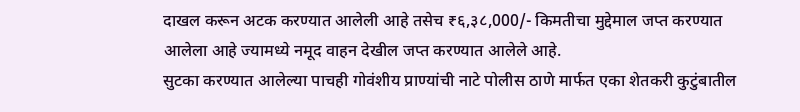दाखल करून अटक करण्यात आलेली आहे तसेच ₹६,३८,000/- किमतीचा मुद्देमाल जप्त करण्यात आलेला आहे ज्यामध्ये नमूद वाहन देखील जप्त करण्यात आलेले आहे.
सुटका करण्यात आलेल्या पाचही गोवंशीय प्राण्यांची नाटे पोलीस ठाणे मार्फत एका शेतकरी कुटुंबातील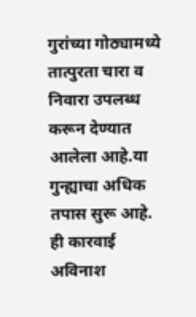गुरांच्या गोठ्यामध्ये तात्पुरता चारा व निवारा उपलब्ध करून देण्यात आलेला आहे.या गुन्ह्याचा अधिक तपास सुरू आहे.
ही कारवाई अविनाश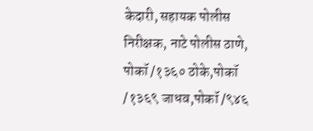केदारी, सहायक पोलीस निरीक्षक, नाटे पोलीस ठाणे, पोकॉ /१३६० ठोके,पोकॉ /१३६९ जाधव,पोकॉ /९४६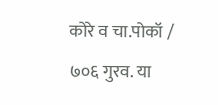कोरे व चा.पोकॉ / ७०६ गुरव. या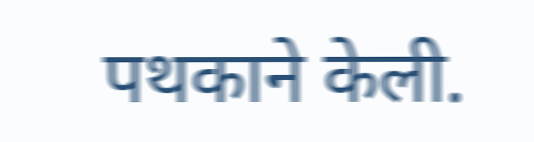पथकाने केली.